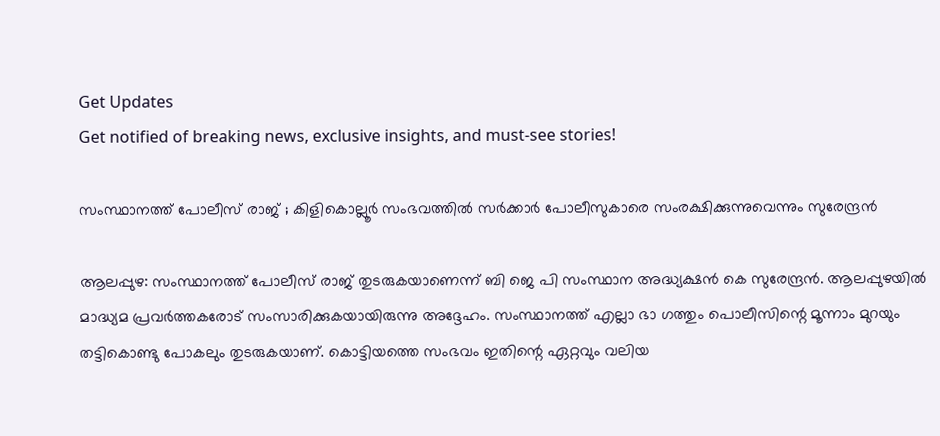Get Updates
Get notified of breaking news, exclusive insights, and must-see stories!

സംസ്ഥാനത്ത് പോലീസ് രാജ് ; കിളികൊല്ലൂർ സംഭവത്തിൽ സർക്കാർ പോലീസുകാരെ സംരക്ഷിക്കുന്നുവെന്നും സുരേന്ദ്രൻ

ആലപ്പുഴ: സംസ്ഥാനത്ത് പോലീസ് രാജ് തുടരുകയാണെന്ന് ബി ജെ പി സംസ്ഥാന അദ്ധ്യക്ഷൻ കെ സുരേന്ദ്രൻ. ആലപ്പുഴയിൽ മാദ്ധ്യമ പ്രവർത്തകരോട് സംസാരിക്കുകയായിരുന്നു അദ്ദേഹം. സംസ്ഥാനത്ത് എല്ലാ ഭാ ഗത്തും പൊലീസിന്റെ മൂന്നാം മുറയും തട്ടികൊണ്ടു പോകലും തുടരുകയാണ്. കൊട്ടിയത്തെ സംഭവം ഇതിന്റെ ഏറ്റവും വലിയ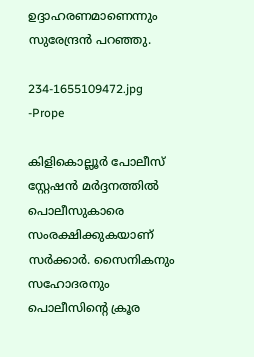ഉദ്ദാഹരണമാണെന്നും സുരേന്ദ്രൻ പറ‍ഞ്ഞു.

234-1655109472.jpg -Prope

കിളികൊല്ലൂർ പോലീസ് സ്റ്റേഷൻ മർദ്ദനത്തിൽ പൊലീസുകാരെ സംരക്ഷിക്കുകയാണ് സർക്കാർ. സൈനികനും സഹോദരനും പൊലീസിന്റെ ക്രൂര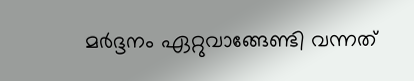മർദ്ദനം ഏറ്റുവാങ്ങേണ്ടി വന്നത്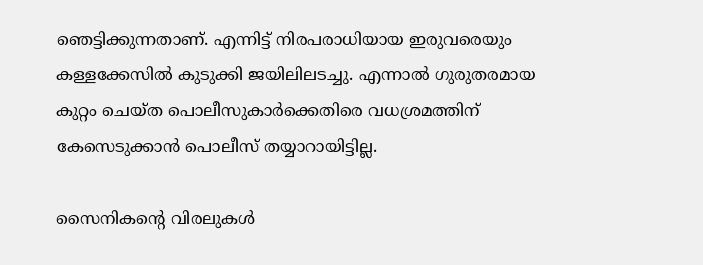ഞെട്ടിക്കുന്നതാണ്. എന്നിട്ട് നിരപരാധിയായ ഇരുവരെയും കള്ളക്കേസിൽ കുടുക്കി ജയിലിലടച്ചു. എന്നാൽ ഗുരുതരമായ കുറ്റം ചെയ്ത പൊലീസുകാർക്കെതിരെ വധശ്രമത്തിന് കേസെടുക്കാൻ പൊലീസ് തയ്യാറായിട്ടില്ല.

സൈനികന്റെ വിരലുകൾ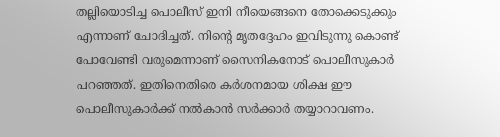തല്ലിയൊടിച്ച പൊലീസ് ഇനി നീയെങ്ങനെ തോക്കെടുക്കും എന്നാണ് ചോദിച്ചത്. നിന്റെ മൃതദ്ദേഹം ഇവിടുന്നു കൊണ്ട് പോവേണ്ടി വരുമെന്നാണ് സൈനികനോട് പൊലീസുകാർ പറ‍ഞ്ഞത്. ഇതിനെതിരെ കർശനമായ ശിക്ഷ ഈ പൊലീസുകാർക്ക് നൽകാൻ സർക്കാർ തയ്യാറാവണം.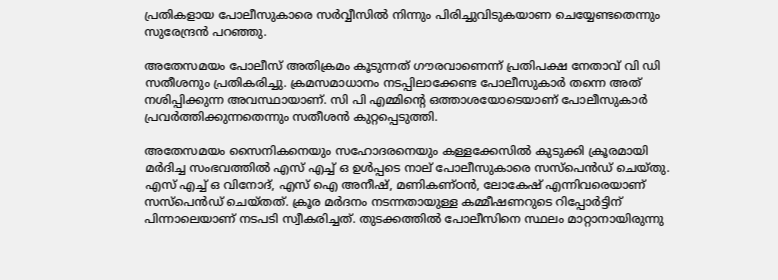പ്രതികളായ പോലീസുകാരെ സർവ്വീസിൽ നിന്നും പിരിച്ചുവിടുകയാണ ചെയ്യേണ്ടതെന്നും സുരേന്ദ്രൻ പറഞ്ഞു.

അതേസമയം പോലീസ് അതിക്രമം കൂടുന്നത് ഗൗരവാണെന്ന് പ്രതിപക്ഷ നേതാവ് വി ഡി സതീശനും പ്രതികരിച്ചു. ക്രമസമാധാനം നടപ്പിലാക്കേണ്ട പോലീസുകാർ തന്നെ അത് നശിപ്പിക്കുന്ന അവസ്ഥായാണ്. സി പി എമ്മിന്റെ ഒത്താശയോടെയാണ് പോലീസുകാർ പ്രവർത്തിക്കുന്നതെന്നും സതീശൻ കുറ്റപ്പെടുത്തി.

അതേസമയം സൈനികനെയും സഹോദരനെയും കള്ളക്കേസിൽ കുടുക്കി ക്രൂരമായി മർദിച്ച സംഭവത്തിൽ എസ് എച്ച് ഒ ഉൾപ്പടെ നാല് പോലീസുകാരെ സസ്പെൻഡ് ചെയ്തു. എസ് എച്ച് ഒ വിനോദ്, എസ് ഐ അനീഷ്, മണികണ്ഠൻ, ലോകേഷ് എന്നിവരെയാണ് സസ്പെൻഡ് ചെയ്തത്. ക്രൂര മര്‍ദനം നടന്നതായുള്ള കമ്മീഷണറുടെ റിപ്പോര്‍ട്ടിന് പിന്നാലെയാണ് നടപടി സ്വീകരിച്ചത്. തുടക്കത്തിൽ പോലീസിനെ സ്ഥലം മാറ്റാനായിരുന്നു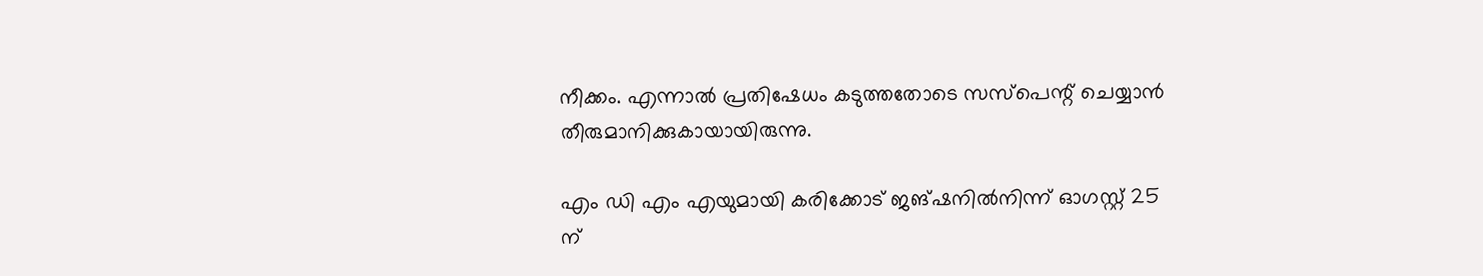നീക്കം. എന്നാൽ പ്രതിഷേധം കടുത്തതോടെ സസ്പെന്റ് ചെയ്യാൻ തീരുമാനിക്കുകായായിരുന്നു.

എം ഡി എം എയുമായി കരിക്കോട് ജങ്ഷനില്‍നിന്ന് ഓഗസ്റ്റ് 25 ന്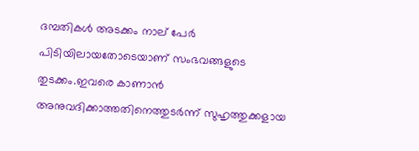ദമ്പതികൾ അടക്കം നാല് പേർ പിടിയിലായതോടെയാണ് സംഭവങ്ങളുടെ തുടക്കം.ഇവരെ കാണാന്‍ അനുവദിക്കാത്തതിനെത്തുടര്‍ന്ന് സുഹൃത്തുക്കളായ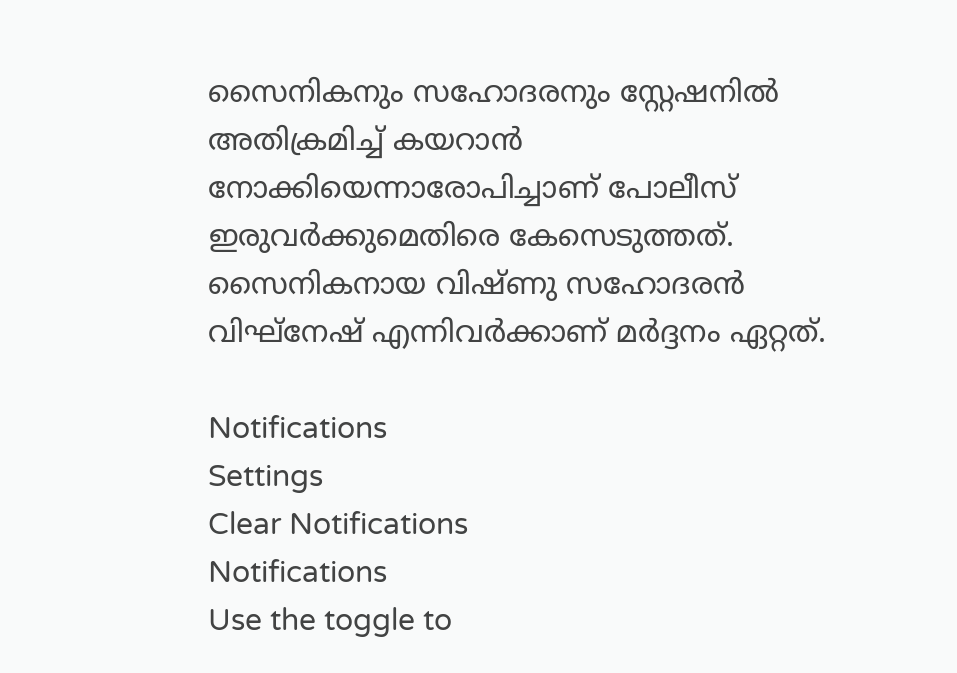സൈനികനും സഹോദരനും സ്റ്റേഷനിൽ അതിക്രമിച്ച് കയറാൻ നോക്കിയെന്നാരോപിച്ചാണ് പോലീസ് ഇരുവർക്കുമെതിരെ കേസെടുത്തത്. സൈനികനായ വിഷ്ണു സഹോദരന്‍ വിഘ്‌നേഷ് എന്നിവർക്കാണ് മർദ്ദനം ഏറ്റത്.

Notifications
Settings
Clear Notifications
Notifications
Use the toggle to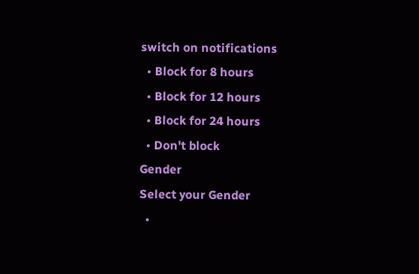switch on notifications
  • Block for 8 hours
  • Block for 12 hours
  • Block for 24 hours
  • Don't block
Gender
Select your Gender
  •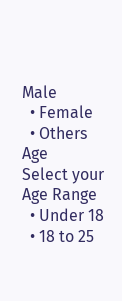Male
  • Female
  • Others
Age
Select your Age Range
  • Under 18
  • 18 to 25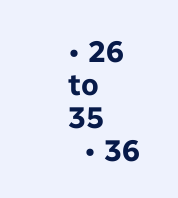• 26 to 35
  • 36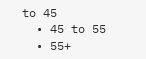to 45
  • 45 to 55
  • 55+